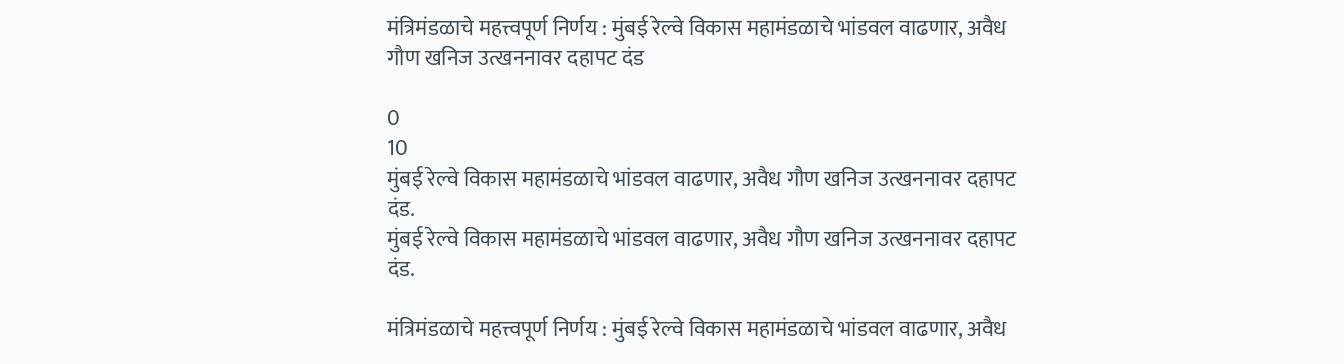मंत्रिमंडळाचे महत्त्वपूर्ण निर्णय : मुंबई रेल्वे विकास महामंडळाचे भांडवल वाढणार, अवैध गौण खनिज उत्खननावर दहापट दंड

0
10
मुंबई रेल्वे विकास महामंडळाचे भांडवल वाढणार, अवैध गौण खनिज उत्खननावर दहापट दंड.
मुंबई रेल्वे विकास महामंडळाचे भांडवल वाढणार, अवैध गौण खनिज उत्खननावर दहापट दंड.

मंत्रिमंडळाचे महत्त्वपूर्ण निर्णय : मुंबई रेल्वे विकास महामंडळाचे भांडवल वाढणार, अवैध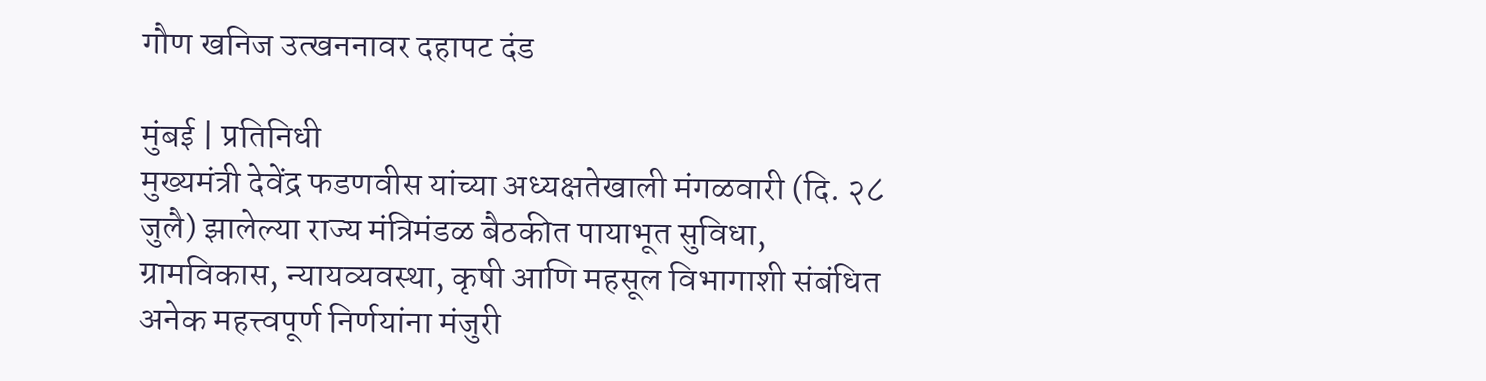गौण खनिज उत्खननावर दहापट दंड

मुंबई | प्रतिनिधी
मुख्यमंत्री देवेंद्र फडणवीस यांच्या अध्यक्षतेखाली मंगळवारी (दि. २८ जुलै) झालेल्या राज्य मंत्रिमंडळ बैठकीत पायाभूत सुविधा, ग्रामविकास, न्यायव्यवस्था, कृषी आणि महसूल विभागाशी संबंधित अनेक महत्त्वपूर्ण निर्णयांना मंजुरी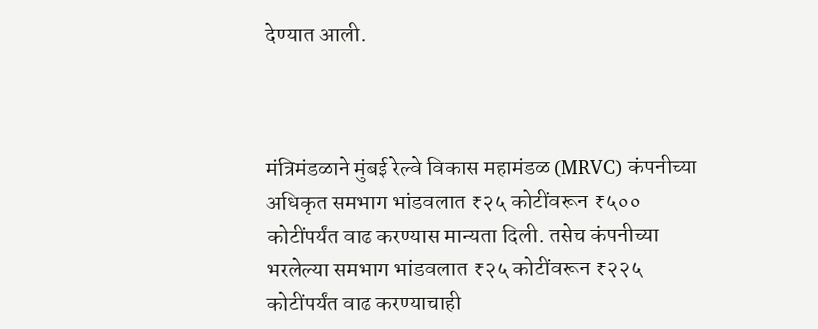देण्यात आली.



मंत्रिमंडळाने मुंबई रेल्वे विकास महामंडळ (MRVC) कंपनीच्या अधिकृत समभाग भांडवलात ₹२५ कोटींवरून ₹५०० कोटींपर्यंत वाढ करण्यास मान्यता दिली. तसेच कंपनीच्या भरलेल्या समभाग भांडवलात ₹२५ कोटींवरून ₹२२५ कोटींपर्यंत वाढ करण्याचाही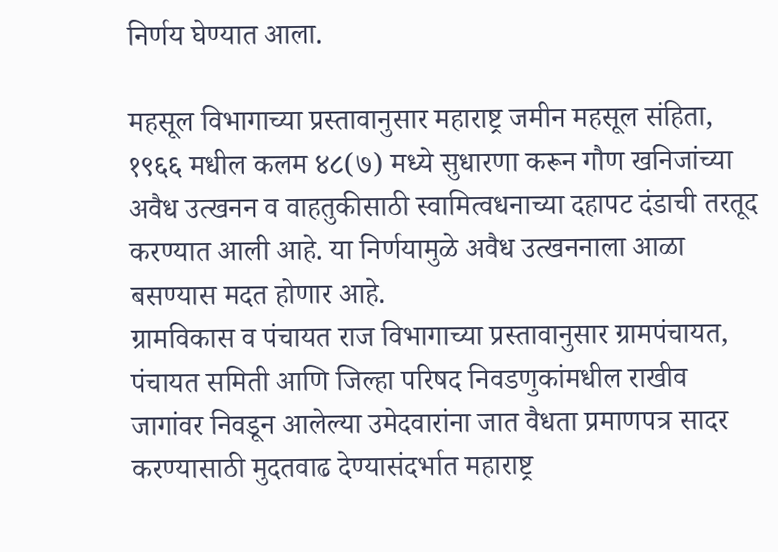निर्णय घेण्यात आला.

महसूल विभागाच्या प्रस्तावानुसार महाराष्ट्र जमीन महसूल संहिता, १९६६ मधील कलम ४८(७) मध्ये सुधारणा करून गौण खनिजांच्या अवैध उत्खनन व वाहतुकीसाठी स्वामित्वधनाच्या दहापट दंडाची तरतूद करण्यात आली आहे. या निर्णयामुळे अवैध उत्खननाला आळा बसण्यास मदत होणार आहे.
ग्रामविकास व पंचायत राज विभागाच्या प्रस्तावानुसार ग्रामपंचायत, पंचायत समिती आणि जिल्हा परिषद निवडणुकांमधील राखीव जागांवर निवडून आलेल्या उमेदवारांना जात वैधता प्रमाणपत्र सादर करण्यासाठी मुदतवाढ देण्यासंदर्भात महाराष्ट्र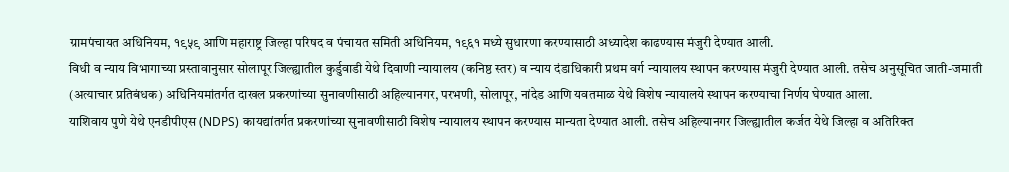ग्रामपंचायत अधिनियम, १९५९ आणि महाराष्ट्र जिल्हा परिषद व पंचायत समिती अधिनियम, १९६१ मध्ये सुधारणा करण्यासाठी अध्यादेश काढण्यास मंजुरी देण्यात आली.
विधी व न्याय विभागाच्या प्रस्तावानुसार सोलापूर जिल्ह्यातील कुर्डुवाडी येथे दिवाणी न्यायालय (कनिष्ठ स्तर) व न्याय दंडाधिकारी प्रथम वर्ग न्यायालय स्थापन करण्यास मंजुरी देण्यात आली. तसेच अनुसूचित जाती-जमाती (अत्याचार प्रतिबंधक) अधिनियमांतर्गत दाखल प्रकरणांच्या सुनावणीसाठी अहिल्यानगर, परभणी, सोलापूर, नांदेड आणि यवतमाळ येथे विशेष न्यायालये स्थापन करण्याचा निर्णय घेण्यात आला.
याशिवाय पुणे येथे एनडीपीएस (NDPS) कायद्यांतर्गत प्रकरणांच्या सुनावणीसाठी विशेष न्यायालय स्थापन करण्यास मान्यता देण्यात आली. तसेच अहिल्यानगर जिल्ह्यातील कर्जत येथे जिल्हा व अतिरिक्त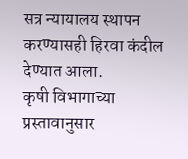सत्र न्यायालय स्थापन करण्यासही हिरवा कंदील देण्यात आला.
कृषी विभागाच्या प्रस्तावानुसार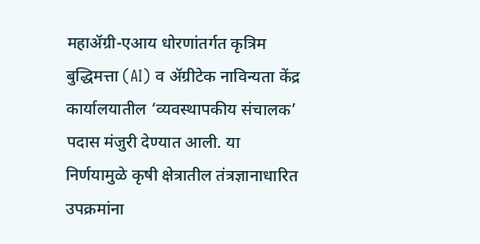महाॲग्री-एआय धोरणांतर्गत कृत्रिम बुद्धिमत्ता (AI) व ॲग्रीटेक नाविन्यता केंद्र कार्यालयातील ‘व्यवस्थापकीय संचालक’ पदास मंजुरी देण्यात आली. या निर्णयामुळे कृषी क्षेत्रातील तंत्रज्ञानाधारित उपक्रमांना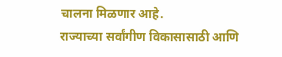चालना मिळणार आहे.
राज्याच्या सर्वांगीण विकासासाठी आणि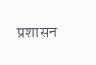प्रशासन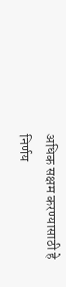अधिक सक्षम करण्यासाठी हे निर्णय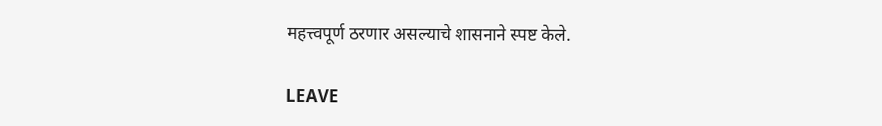महत्त्वपूर्ण ठरणार असल्याचे शासनाने स्पष्ट केले.

LEAVE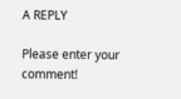A REPLY

Please enter your comment!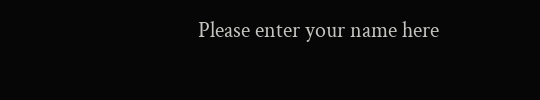Please enter your name here